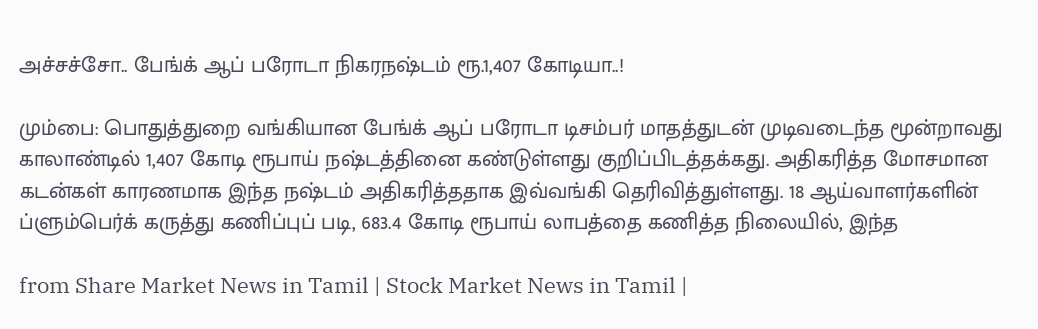அச்சச்சோ.. பேங்க் ஆப் பரோடா நிகரநஷ்டம் ரூ.1,407 கோடியா..!

மும்பை: பொதுத்துறை வங்கியான பேங்க் ஆப் பரோடா டிசம்பர் மாதத்துடன் முடிவடைந்த மூன்றாவது காலாண்டில் 1,407 கோடி ரூபாய் நஷ்டத்தினை கண்டுள்ளது குறிப்பிடத்தக்கது. அதிகரித்த மோசமான கடன்கள் காரணமாக இந்த நஷ்டம் அதிகரித்ததாக இவ்வங்கி தெரிவித்துள்ளது. 18 ஆய்வாளர்களின் ப்ளும்பெர்க் கருத்து கணிப்புப் படி, 683.4 கோடி ரூபாய் லாபத்தை கணித்த நிலையில், இந்த

from Share Market News in Tamil | Stock Market News in Tamil |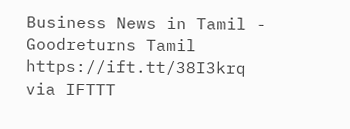Business News in Tamil - Goodreturns Tamil https://ift.tt/38I3krq
via IFTTT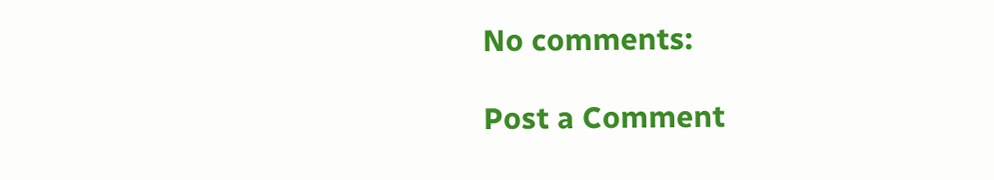No comments:

Post a Comment